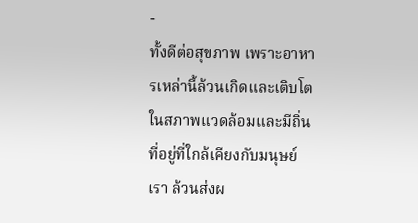-
ทั้งดีต่อสุขภาพ เพราะอาหารเหล่านี้ล้วนเกิดและเติบโตในสภาพแวดล้อมและมีถิ่นที่อยู่ที่ใกล้เคียงกับมนุษย์เรา ล้วนส่งผ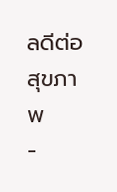ลดีต่อสุขภาพ
-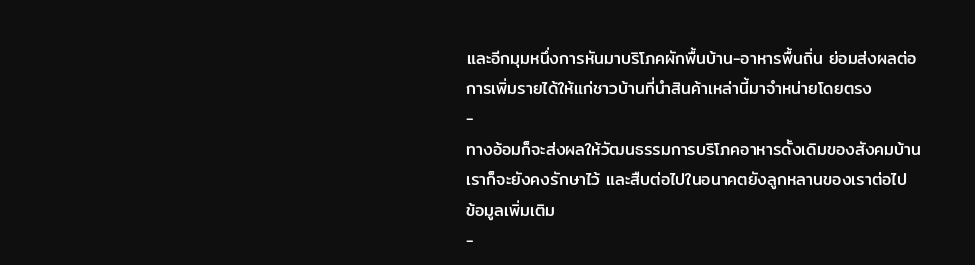และอีกมุมหนึ่งการหันมาบริโภคผักพื้นบ้าน-อาหารพื้นถิ่น ย่อมส่งผลต่อการเพิ่มรายได้ให้แก่ชาวบ้านที่นำสินค้าเหล่านี้มาจำหน่ายโดยตรง
-
ทางอ้อมก็จะส่งผลให้วัฒนธรรมการบริโภคอาหารดั้งเดิมของสังคมบ้านเราก็จะยังคงรักษาไว้ และสืบต่อไปในอนาคตยังลูกหลานของเราต่อไป
ข้อมูลเพิ่มเติม
-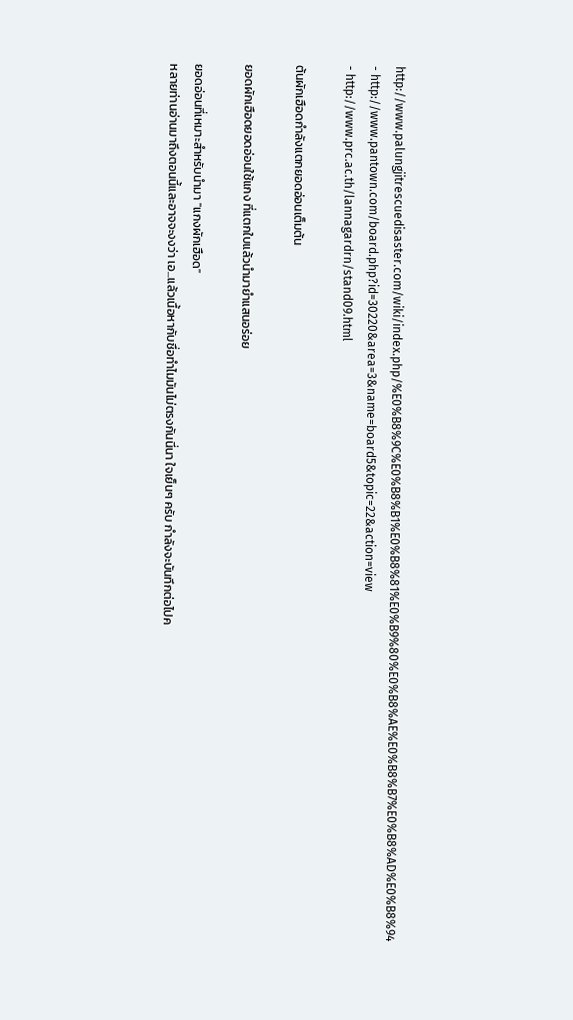http://www.palungjitrescuedisaster.com/wiki/index.php/%E0%B8%9C%E0%B8%B1%E0%B8%81%E0%B9%80%E0%B8%AE%E0%B8%B7%E0%B8%AD%E0%B8%94
- http://www.pantown.com/board.php?id=30220&area=3&name=board5&topic=22&action=view
- http://www.prc.ac.th/lannagardrn/stand09.html

ต้นผักเฮือดกำลังแตกยอดอ่อนเต็มต้น

ยอดผักเฮือดยอดอ่อนใช้แกง ที่แตกใบแล้วนำมายำแสนอร่อย

ยอดอ่อนที่เหมาะสำหรับนำมา "แกงผักเฮือด"
หลายท่านอ่านมาถึงตอนนี้และอาจจะงงว่า เอ...แล้วเนื้อหากับชื่อทำไมมันไม่ตรงกันนี่นา ใจเย็นๆ ครับ กำลังจะบันทึกต่อไปค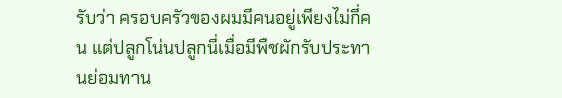รับว่า ครอบครัวของผมมีคนอยู่เพียงไม่กี่คน แต่ปลูกโน่นปลูกนี่เมื่อมีพืชผักรับประทานย่อมทาน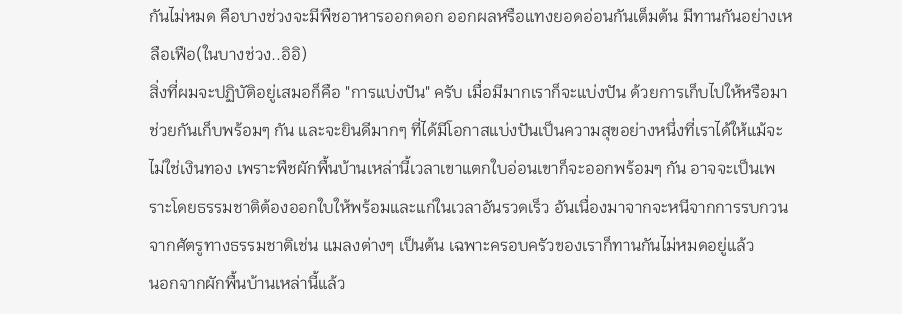กันไม่หมด คือบางช่วงจะมีพืชอาหารออกดอก ออกผลหรือแทงยอดอ่อนกันเต็มต้น มีทานกันอย่างเหลือเฟือ(ในบางช่วง..อิอิ)
สิ่งที่ผมจะปฏิบัติอยู่เสมอก็คือ "การแบ่งปัน" ครับ เมื่อมีมากเราก็จะแบ่งปัน ด้วยการเก็บไปให้หรือมาช่วยกันเก็บพร้อมๆ กัน และจะยินดีมากๆ ที่ได้มีโอกาสแบ่งปันเป็นความสุขอย่างหนึ่งที่เราได้ให้แม้จะไม่ใช่เงินทอง เพราะพืชผักพื้นบ้านเหล่านี้เวลาเขาแตกใบอ่อนเขาก็จะออกพร้อมๆ กัน อาจจะเป็นเพราะโดยธรรมชาติต้องออกใบให้พร้อมและแก่ในเวลาอันรวดเร็ว อันเนื่องมาจากจะหนีจากการรบกวนจากศัตรูทางธรรมชาติเช่น แมลงต่างๆ เป็นต้น เฉพาะครอบครัวของเราก็ทานกันไม่หมดอยู่แล้ว
นอกจากผักพื้นบ้านเหล่านี้แล้ว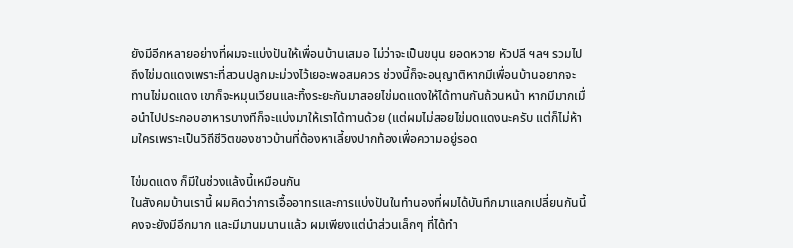ยังมีอีกหลายอย่างที่ผมจะแบ่งปันให้เพื่อนบ้านเสมอ ไม่ว่าจะเป็นขนุน ยอดหวาย หัวปลี ฯลฯ รวมไปถึงไข่มดแดงเพราะที่สวนปลูกมะม่วงไว้เยอะพอสมควร ช่วงนี้ก็จะอนุญาติหากมีเพื่อนบ้านอยากจะทานไข่มดแดง เขาก็จะหมุนเวียนและทิ้งระยะกันมาสอยไข่มดแดงให้ได้ทานกันถ้วนหน้า หากมีมากเมื่อนำไปประกอบอาหารบางทีก็จะแบ่งมาให้เราได้ทานด้วย (แต่ผมไม่สอยไข่มดแดงนะครับ แต่ก็ไม่ห้ามใครเพราะเป็นวิถีชีวิตของชาวบ้านที่ต้องหาเลี้ยงปากท้องเพื่อความอยู่รอด

ไข่มดแดง ก็มีในช่วงแล้งนี้เหมือนกัน
ในสังคมบ้านเรานี้ ผมคิดว่าการเอื้ออาทรและการแบ่งปันในทำนองที่ผมได้บันทึกมาแลกเปลี่ยนกันนี้คงจะยังมีอีกมาก และมีมานมนานแล้ว ผมเพียงแต่นำส่วนเล็กๆ ที่ได้ทำ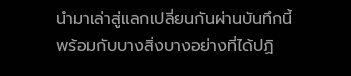นำมาเล่าสู่แลกเปลี่ยนกันผ่านบันทึกนี้พร้อมกับบางสิ่งบางอย่างที่ได้ปฏิ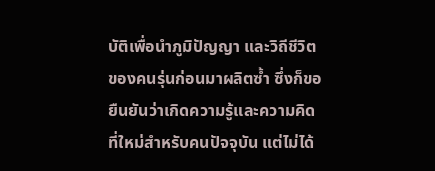บัติเพื่อนำภูมิปัญญา และวิถีชีวิตของคนรุ่นก่อนมาผลิตซ้ำ ซึ่งก็ขอยืนยันว่าเกิดความรู้และความคิดที่ใหม่สำหรับคนปัจจุบัน แต่ไม่ได้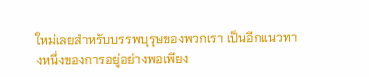ใหม่เลยสำหรับบรรพบุรุษของพวกเรา เป็นอีกแนวทางหนึ่งของการอยู่อย่างพอเพียง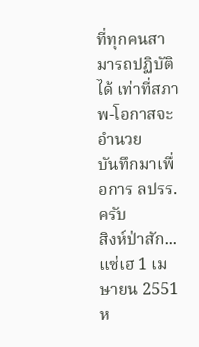ที่ทุกคนสามารถปฏิบัติได้ เท่าที่สภาพ-โอกาสจะอำนวย
บันทึกมาเพื่อการ ลปรร. ครับ
สิงห์ป่าสัก...แซ่เฮ 1 เมษายน 2551
ห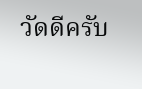วัดดีครับ